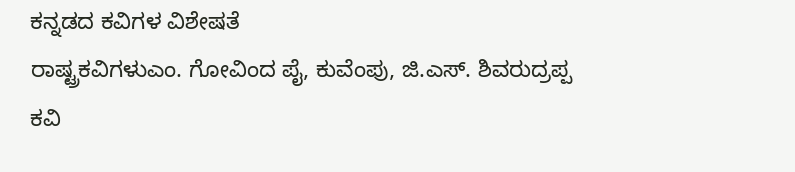ಕನ್ನಡದ ಕವಿಗಳ ವಿಶೇಷತೆ
ರಾಷ್ಟ್ರಕವಿಗಳುಎಂ. ಗೋವಿಂದ ಪೈ, ಕುವೆಂಪು, ಜಿ.ಎಸ್. ಶಿವರುದ್ರಪ್ಪ
ಕವಿ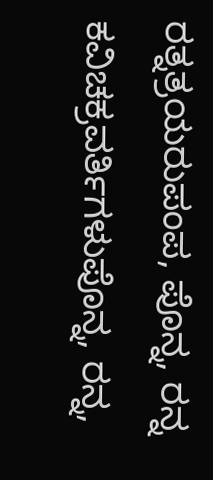ರತ್ನತ್ರಯರುಪಂಪ, ಪೊನ್ನ, ರನ್ನ
ಕವಿಚಕ್ರವರ್ತಿಗಳುಪೊನ್ನ, ರನ್ನ,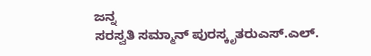ಜನ್ನ
ಸರಸ್ವತಿ ಸಮ್ಮಾನ್ ಪುರಸ್ಕೃತರುಎಸ್.ಎಲ್.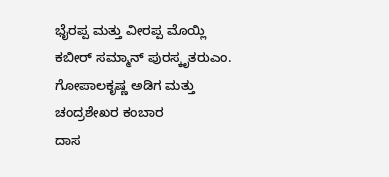ಭೈರಪ್ಪ ಮತ್ತು ವೀರಪ್ಪ ಮೊಯ್ಲಿ
ಕಬೀರ್ ಸಮ್ಮಾನ್ ಪುರಸ್ಕೃತರುಎಂ. ಗೋಪಾಲಕೃಷ್ಣ ಅಡಿಗ ಮತ್ತು ಚಂದ್ರಶೇಖರ ಕಂಬಾರ
ದಾಸ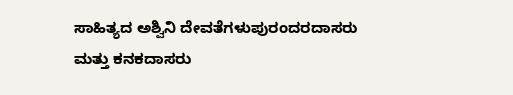ಸಾಹಿತ್ಯದ ಅಶ್ವಿನಿ ದೇವತೆಗಳುಪುರಂದರದಾಸರು ಮತ್ತು ಕನಕದಾಸರು